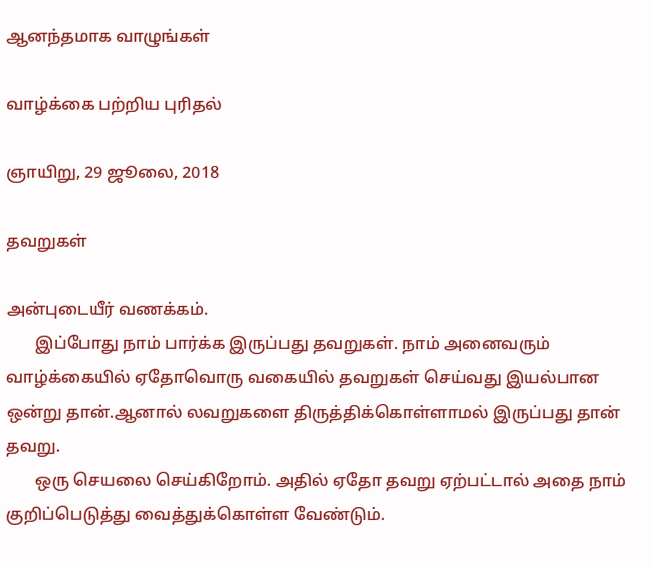ஆனந்தமாக வாழுங்கள்

வாழ்க்கை பற்றிய புரிதல்

ஞாயிறு, 29 ஜூலை, 2018

தவறுகள்

அன்புடையீர் வணக்கம்.
       இப்போது நாம் பார்க்க இருப்பது தவறுகள். நாம் அனைவரும் வாழ்க்கையில் ஏதோவொரு வகையில் தவறுகள் செய்வது இயல்பான ஒன்று தான்.ஆனால் லவறுகளை திருத்திக்கொள்ளாமல் இருப்பது தான் தவறு.
       ஒரு செயலை செய்கிறோம். அதில் ஏதோ தவறு ஏற்பட்டால் அதை நாம் குறிப்பெடுத்து வைத்துக்கொள்ள வேண்டும்.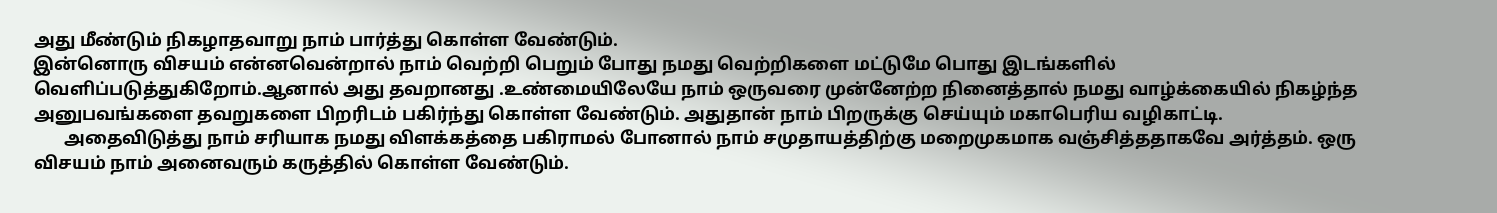அது மீண்டும் நிகழாதவாறு நாம் பார்த்து கொள்ள வேண்டும்.
இன்னொரு விசயம் என்னவென்றால் நாம் வெற்றி பெறும் போது நமது வெற்றிகளை மட்டுமே பொது இடங்களில் வெளிப்படுத்துகிறோம்.ஆனால் அது தவறானது .உண்மையிலேயே நாம் ஒருவரை முன்னேற்ற நினைத்தால் நமது வாழ்க்கையில் நிகழ்ந்த அனுபவங்களை தவறுகளை பிறரிடம் பகிர்ந்து கொள்ள வேண்டும். அதுதான் நாம் பிறருக்கு செய்யும் மகாபெரிய வழிகாட்டி.
       அதைவிடுத்து நாம் சரியாக நமது விளக்கத்தை பகிராமல் போனால் நாம் சமுதாயத்திற்கு மறைமுகமாக வஞ்சித்ததாகவே அர்த்தம். ஒரு விசயம் நாம் அனைவரும் கருத்தில் கொள்ள வேண்டும்.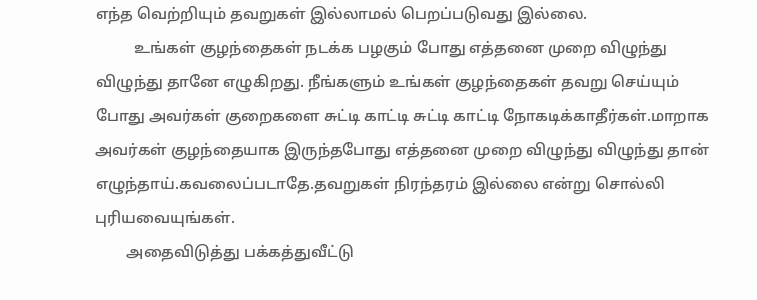எந்த வெற்றியும் தவறுகள் இல்லாமல் பெறப்படுவது இல்லை.
          உங்கள் குழந்தைகள் நடக்க பழகும் போது எத்தனை முறை விழுந்து விழுந்து தானே எழுகிறது. நீங்களும் உங்கள் குழந்தைகள் தவறு செய்யும் போது அவர்கள் குறைகளை சுட்டி காட்டி சுட்டி காட்டி நோகடிக்காதீர்கள்.மாறாக அவர்கள் குழந்தையாக இருந்தபோது எத்தனை முறை விழுந்து விழுந்து தான் எழுந்தாய்.கவலைப்படாதே.தவறுகள் நிரந்தரம் இல்லை என்று சொல்லி புரியவையுங்கள்.
        அதைவிடுத்து பக்கத்துவீட்டு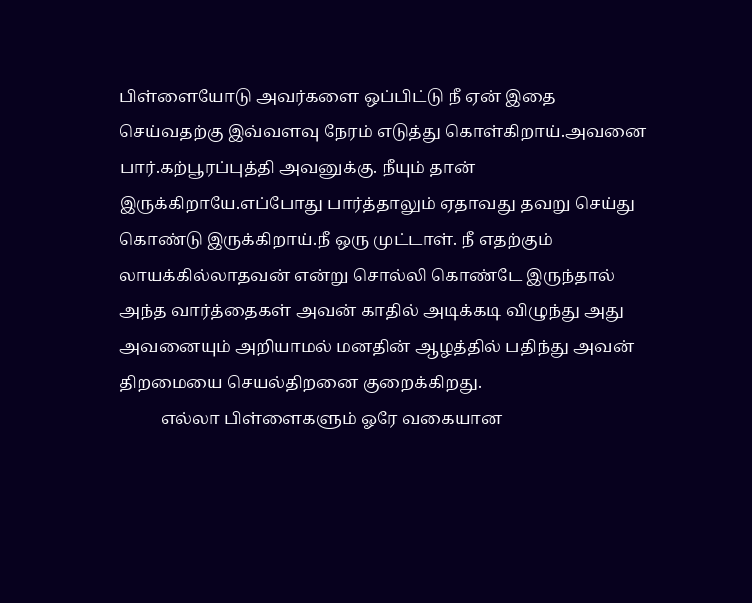பிள்ளையோடு அவர்களை ஒப்பிட்டு நீ ஏன் இதை செய்வதற்கு இவ்வளவு நேரம் எடுத்து கொள்கிறாய்.அவனை பார்.கற்பூரப்புத்தி அவனுக்கு. நீயும் தான் இருக்கிறாயே.எப்போது பார்த்தாலும் ஏதாவது தவறு செய்து கொண்டு இருக்கிறாய்.நீ ஒரு முட்டாள். நீ எதற்கும் லாயக்கில்லாதவன் என்று சொல்லி கொண்டே இருந்தால் அந்த வார்த்தைகள் அவன் காதில் அடிக்கடி விழுந்து அது அவனையும் அறியாமல் மனதின் ஆழத்தில் பதிந்து அவன் திறமையை செயல்திறனை குறைக்கிறது.
          எல்லா பிள்ளைகளும் ஓரே வகையான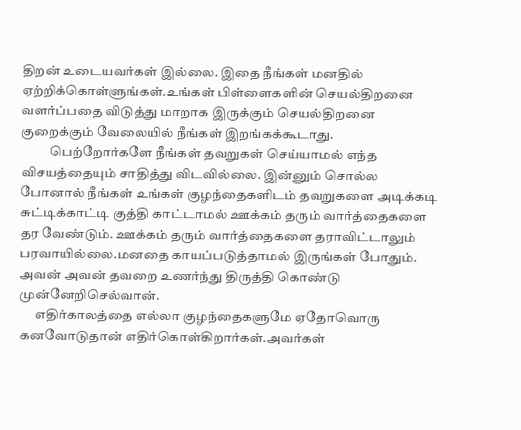திறன் உடையவர்கள் இல்லை. இதை நீங்கள் மனதில் ஏற்றிக்கொள்ளுங்கள்.உங்கள் பிள்ளைகளின் செயல்திறனை வளர்ப்பதை விடுத்து மாறாக இருக்கும் செயல்திறனை குறைக்கும் வேலையில் நீங்கள் இறங்கக்கூடாது.
           பெற்றோர்களே நீங்கள் தவறுகள் செய்யாமல் எந்த விசயத்தையும் சாதித்து விடவில்லை. இன்னும் சொல்ல போனால் நீங்கள் உங்கள் குழந்தைகளிடம் தவறுகளை அடிக்கடி சுட்டிக்காட்டி குத்தி காட்டாமல் ஊக்கம் தரும் வார்த்தைகளை தர வேண்டும். ஊக்கம் தரும் வார்த்தைகளை தராவிட்டாலும் பரவாயில்லை.மனதை காயப்படுத்தாமல் இருங்கள் போதும். அவன் அவன் தவறை உணர்ந்து திருத்தி கொண்டு முன்னேறிசெல்வான்.
      எதிர்காலத்தை எல்லா குழந்தைகளுமே ஏதோவொரு கனவோடுதான் எதிர்கொள்கிறார்கள்.அவர்கள்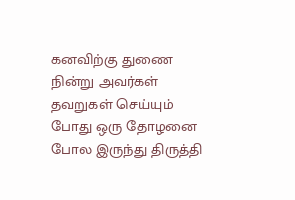கனவிற்கு துணை நின்று அவர்கள் தவறுகள் செய்யும் போது ஒரு தோழனை போல இருந்து திருத்தி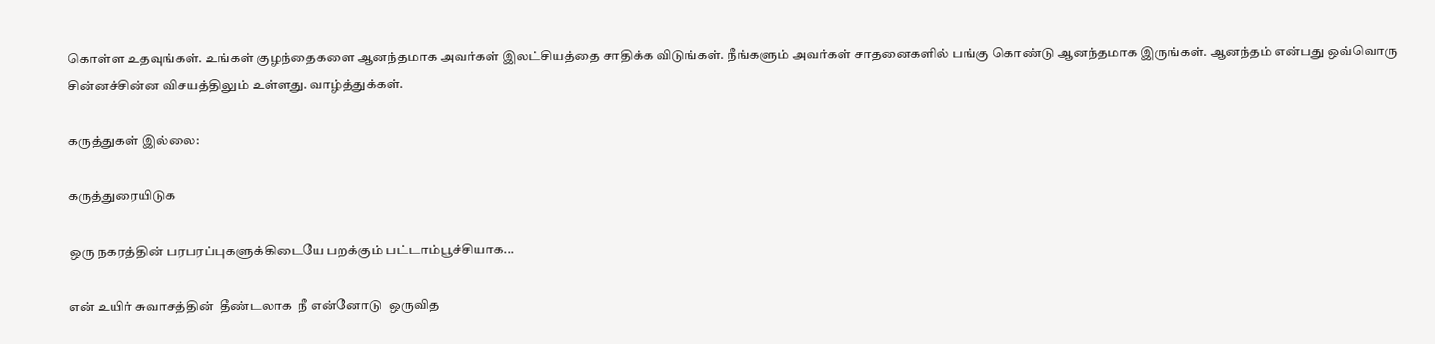கொள்ள உதவுங்கள். உங்கள் குழந்தைகளை ஆனந்தமாக அவர்கள் இலட்சியத்தை சாதிக்க விடுங்கள். நீங்களும் அவர்கள் சாதனைகளில் பங்கு கொண்டு ஆனந்தமாக இருங்கள். ஆனந்தம் என்பது ஒவ்வொரு சின்னச்சின்ன விசயத்திலும் உள்ளது. வாழ்த்துக்கள்.

கருத்துகள் இல்லை:

கருத்துரையிடுக

ஒரு நகரத்தின் பரபரப்புகளுக்கிடையே பறக்கும் பட்டாம்பூச்சியாக...

என் உயிர் சுவாசத்தின்  தீண்டலாக  நீ என்னோடு  ஒருவித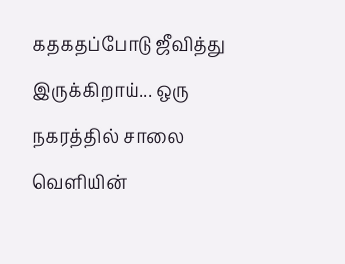கதகதப்போடு ஜீவித்து இருக்கிறாய்... ஒரு நகரத்தில் சாலை வெளியின்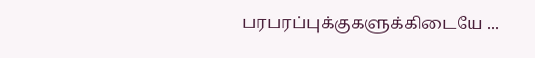பரபரப்புக்குகளுக்கிடையே ...